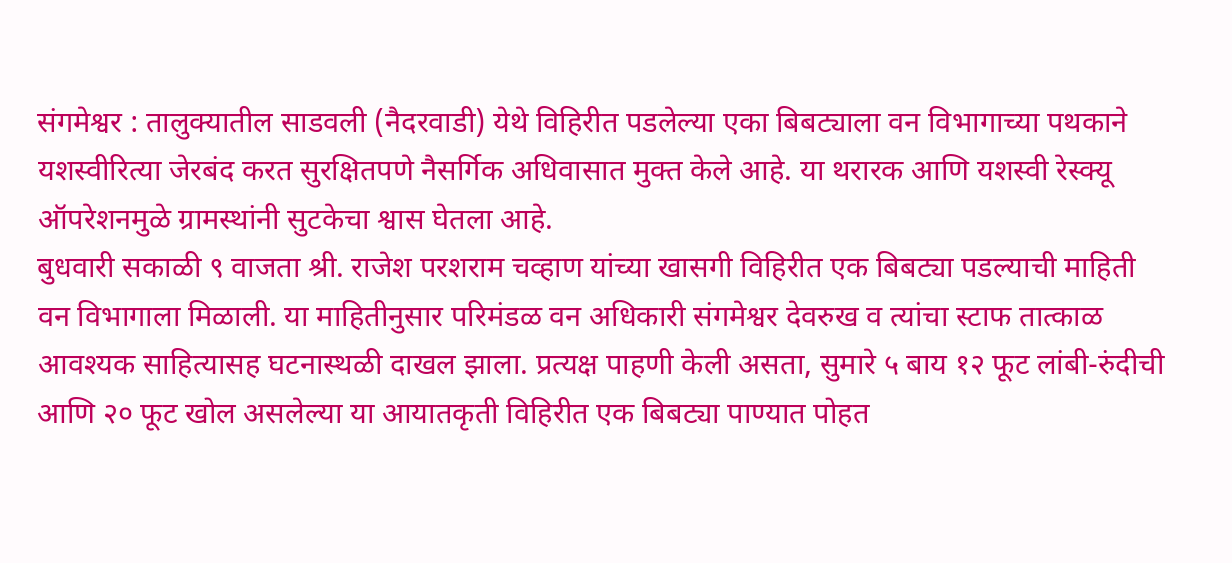संगमेश्वर : तालुक्यातील साडवली (नैदरवाडी) येथे विहिरीत पडलेल्या एका बिबट्याला वन विभागाच्या पथकाने यशस्वीरित्या जेरबंद करत सुरक्षितपणे नैसर्गिक अधिवासात मुक्त केले आहे. या थरारक आणि यशस्वी रेस्क्यू ऑपरेशनमुळे ग्रामस्थांनी सुटकेचा श्वास घेतला आहे.
बुधवारी सकाळी ९ वाजता श्री. राजेश परशराम चव्हाण यांच्या खासगी विहिरीत एक बिबट्या पडल्याची माहिती वन विभागाला मिळाली. या माहितीनुसार परिमंडळ वन अधिकारी संगमेश्वर देवरुख व त्यांचा स्टाफ तात्काळ आवश्यक साहित्यासह घटनास्थळी दाखल झाला. प्रत्यक्ष पाहणी केली असता, सुमारे ५ बाय १२ फूट लांबी-रुंदीची आणि २० फूट खोल असलेल्या या आयातकृती विहिरीत एक बिबट्या पाण्यात पोहत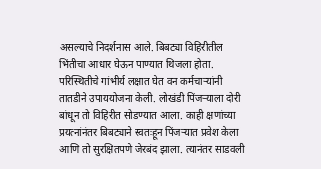असल्याचे निदर्शनास आले. बिबट्या विहिरीतील भिंतीचा आधार घेऊन पाण्यात थिजला होता.
परिस्थितीचे गांभीर्य लक्षात घेत वन कर्मचाऱ्यांनी तातडीने उपाययोजना केली. लोखंडी पिंजऱ्याला दोरी बांधून तो विहिरीत सोडण्यात आला. काही क्षणांच्या प्रयत्नांनंतर बिबट्याने स्वतःहून पिंजऱ्यात प्रवेश केला आणि तो सुरक्षितपणे जेरबंद झाला. त्यानंतर साडवली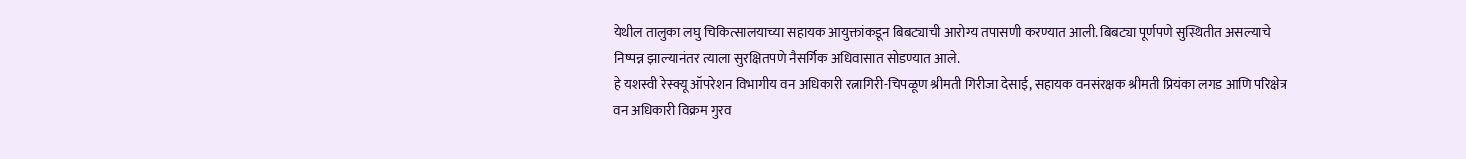येथील तालुका लघु चिकित्सालयाच्या सहायक आयुक्तांकडून बिबट्याची आरोग्य तपासणी करण्यात आली. बिबट्या पूर्णपणे सुस्थितीत असल्याचे निष्पन्न झाल्यानंतर त्याला सुरक्षितपणे नैसर्गिक अधिवासात सोडण्यात आले.
हे यशस्वी रेस्क्यू ऑपरेशन विभागीय वन अधिकारी रत्नागिरी-चिपळूण श्रीमती गिरीजा देसाई, सहायक वनसंरक्षक श्रीमती प्रियंका लगड आणि परिक्षेत्र वन अधिकारी विक्रम गुरव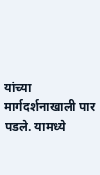यांच्या मार्गदर्शनाखाली पार पडले. यामध्ये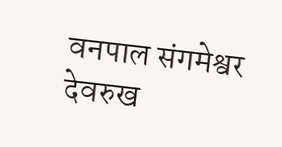वनपाल संगमेश्वर देवरुख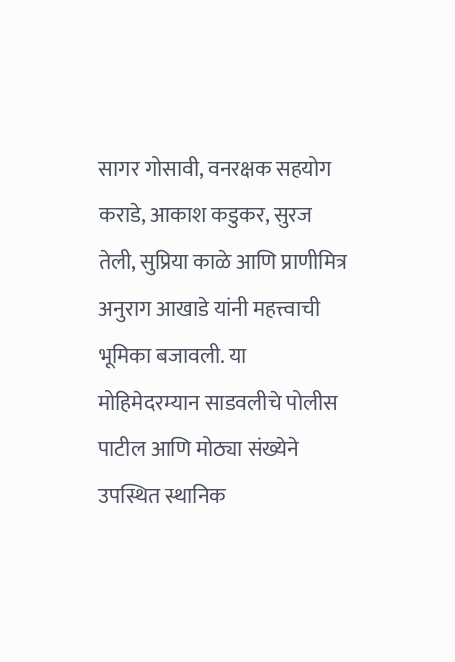सागर गोसावी, वनरक्षक सहयोग कराडे, आकाश कडुकर, सुरज तेली, सुप्रिया काळे आणि प्राणीमित्र अनुराग आखाडे यांनी महत्त्वाची भूमिका बजावली. या मोहिमेदरम्यान साडवलीचे पोलीस पाटील आणि मोठ्या संख्येने उपस्थित स्थानिक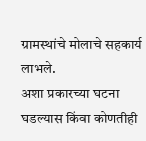ग्रामस्थांचे मोलाचे सहकार्य लाभले.
अशा प्रकारच्या घटना घडल्यास किंवा कोणतीही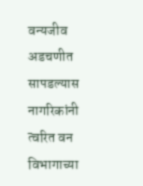वन्यजीव अडचणीत सापडल्यास नागरिकांनी त्वरित वन विभागाच्या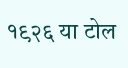१९२६ या टोल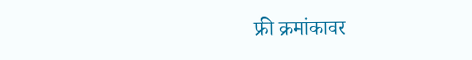फ्री क्रमांकावर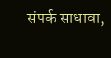संपर्क साधावा,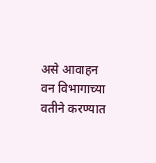असे आवाहन वन विभागाच्या वतीने करण्यात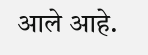आले आहे.